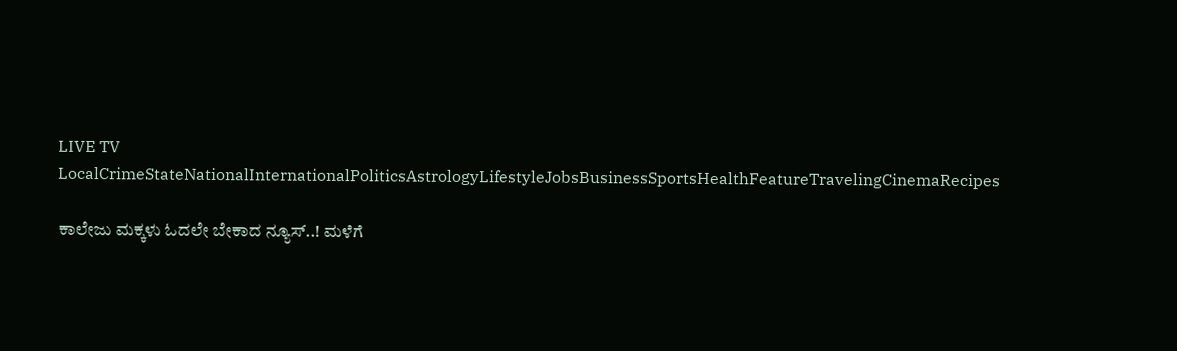LIVE TV LocalCrimeStateNationalInternationalPoliticsAstrologyLifestyleJobsBusinessSportsHealthFeatureTravelingCinemaRecipes

ಕಾಲೇಜು ಮಕ್ಕಳು ಓದಲೇ ಬೇಕಾದ ನ್ಯೂಸ್..! ಮಳೆಗೆ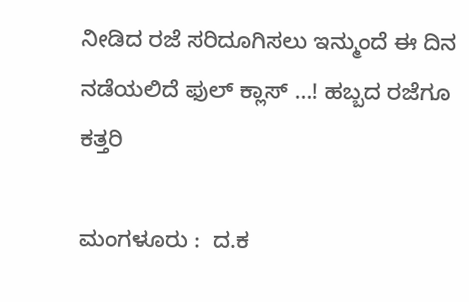ನೀಡಿದ ರಜೆ ಸರಿದೂಗಿಸಲು ಇನ್ಮುಂದೆ ಈ ದಿನ ನಡೆಯಲಿದೆ ಫುಲ್‌ ಕ್ಲಾಸ್ …! ಹಬ್ಬದ ರಜೆಗೂ ಕತ್ತರಿ

ಮಂಗಳೂರು :  ದ.ಕ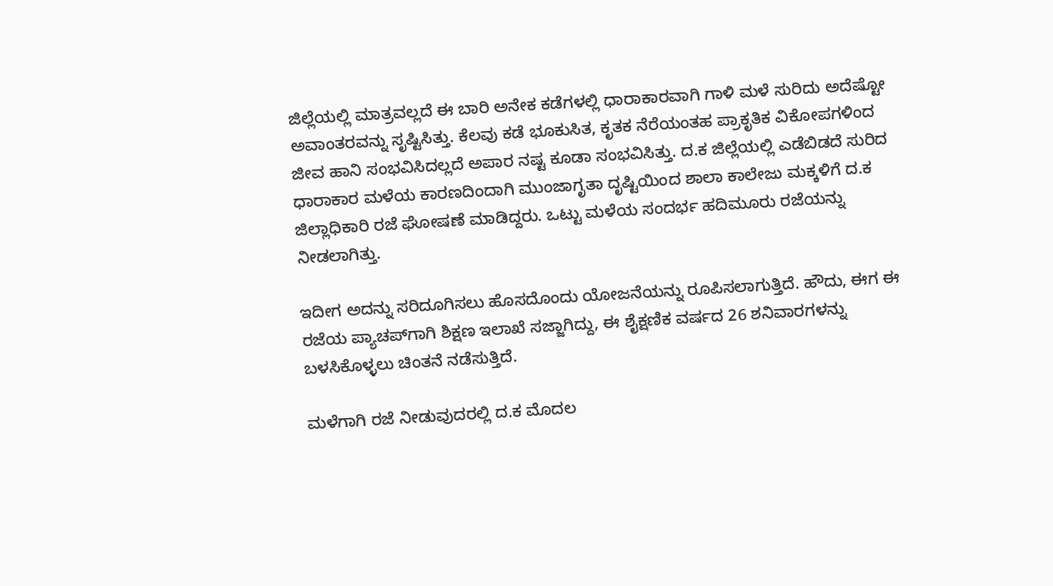ಜಿಲ್ಲೆಯಲ್ಲಿ ಮಾತ್ರವಲ್ಲದೆ ಈ ಬಾರಿ ಅನೇಕ ಕಡೆಗಳಲ್ಲಿ ಧಾರಾಕಾರವಾಗಿ ಗಾಳಿ ಮಳೆ ಸುರಿದು ಅದೆಷ್ಟೋ ಅವಾಂತರವನ್ನು ಸೃಷ್ಟಿಸಿತ್ತು. ಕೆಲವು ಕಡೆ ಭೂಕುಸಿತ, ಕೃತಕ ನೆರೆಯಂತಹ ಪ್ರಾಕೃತಿಕ ವಿಕೋಪಗಳಿಂದ ಜೀವ ಹಾನಿ ಸಂಭವಿಸಿದಲ್ಲದೆ ಅಪಾರ ನಷ್ಟ ಕೂಡಾ ಸಂಭವಿಸಿತ್ತು. ದ.ಕ ಜಿಲ್ಲೆಯಲ್ಲಿ ಎಡೆಬಿಡದೆ ಸುರಿದ ಧಾರಾಕಾರ ಮಳೆಯ ಕಾರಣದಿಂದಾಗಿ ಮುಂಜಾಗೃತಾ ದೃಷ್ಟಿಯಿಂದ ಶಾಲಾ ಕಾಲೇಜು ಮಕ್ಕಳಿಗೆ ದ.ಕ ಜಿಲ್ಲಾಧಿಕಾರಿ ರಜೆ ಘೋಷಣೆ ಮಾಡಿದ್ದರು. ಒಟ್ಟು ಮಳೆಯ ಸಂದರ್ಭ ಹದಿಮೂರು ರಜೆಯನ್ನು ನೀಡಲಾಗಿತ್ತು.

ಇದೀಗ ಅದನ್ನು ಸರಿದೂಗಿಸಲು ಹೊಸದೊಂದು ಯೋಜನೆಯನ್ನು ರೂಪಿಸಲಾಗುತ್ತಿದೆ. ಹೌದು, ಈಗ ಈ ರಜೆಯ ಪ್ಯಾಚಪ್‌ಗಾಗಿ ಶಿಕ್ಷಣ ಇಲಾಖೆ ಸಜ್ಜಾಗಿದ್ದು, ಈ ಶೈಕ್ಷಣಿಕ ವರ್ಷದ 26 ಶನಿವಾರಗಳನ್ನು ಬಳಸಿಕೊಳ್ಳಲು ಚಿಂತನೆ ನಡೆಸುತ್ತಿದೆ.

ಮಳೆಗಾಗಿ ರಜೆ ನೀಡುವುದರಲ್ಲಿ ದ.ಕ ಮೊದಲ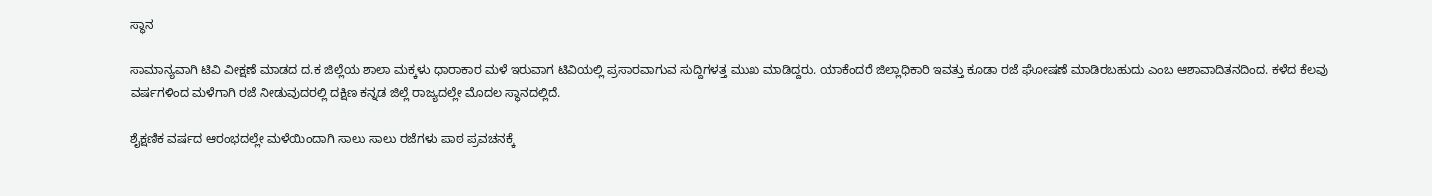ಸ್ಥಾನ

ಸಾಮಾನ್ಯವಾಗಿ ಟಿವಿ ವೀಕ್ಷಣೆ ಮಾಡದ ದ.ಕ ಜಿಲ್ಲೆಯ ಶಾಲಾ ಮಕ್ಕಳು ಧಾರಾಕಾರ ಮಳೆ ಇರುವಾಗ ಟಿವಿಯಲ್ಲಿ ಪ್ರಸಾರವಾಗುವ ಸುದ್ದಿಗಳತ್ತ ಮುಖ ಮಾಡಿದ್ದರು. ಯಾಕೆಂದರೆ ಜಿಲ್ಲಾಧಿಕಾರಿ ಇವತ್ತು ಕೂಡಾ ರಜೆ ಘೋಷಣೆ ಮಾಡಿರಬಹುದು ಎಂಬ ಆಶಾವಾದಿತನದಿಂದ. ಕಳೆದ ಕೆಲವು ವರ್ಷಗಳಿಂದ ಮಳೆಗಾಗಿ ರಜೆ ನೀಡುವುದರಲ್ಲಿ ದಕ್ಷಿಣ ಕನ್ನಡ ಜಿಲ್ಲೆ ರಾಜ್ಯದಲ್ಲೇ ಮೊದಲ ಸ್ಥಾನದಲ್ಲಿದೆ.

ಶೈಕ್ಷಣಿಕ ವರ್ಷದ ಆರಂಭದಲ್ಲೇ ಮಳೆಯಿಂದಾಗಿ ಸಾಲು ಸಾಲು ರಜೆಗಳು ಪಾಠ ಪ್ರವಚನಕ್ಕೆ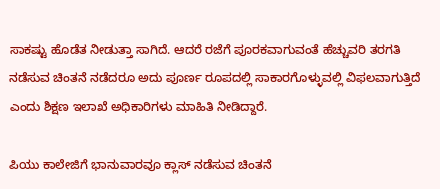ಸಾಕಷ್ಟು ಹೊಡೆತ ನೀಡುತ್ತಾ ಸಾಗಿದೆ. ಆದರೆ ರಜೆಗೆ ಪೂರಕವಾಗುವಂತೆ ಹೆಚ್ಚುವರಿ ತರಗತಿ ನಡೆಸುವ ಚಿಂತನೆ ನಡೆದರೂ ಅದು ಪೂರ್ಣ ರೂಪದಲ್ಲಿ ಸಾಕಾರಗೊಳ್ಳುವಲ್ಲಿ ವಿಫಲವಾಗುತ್ತಿದೆ ಎಂದು ಶಿಕ್ಷಣ ಇಲಾಖೆ ಅಧಿಕಾರಿಗಳು ಮಾಹಿತಿ ನೀಡಿದ್ದಾರೆ.

ಪಿಯು ಕಾಲೇಜಿಗೆ ಭಾನುವಾರವೂ ಕ್ಲಾಸ್ ನಡೆಸುವ ಚಿಂತನೆ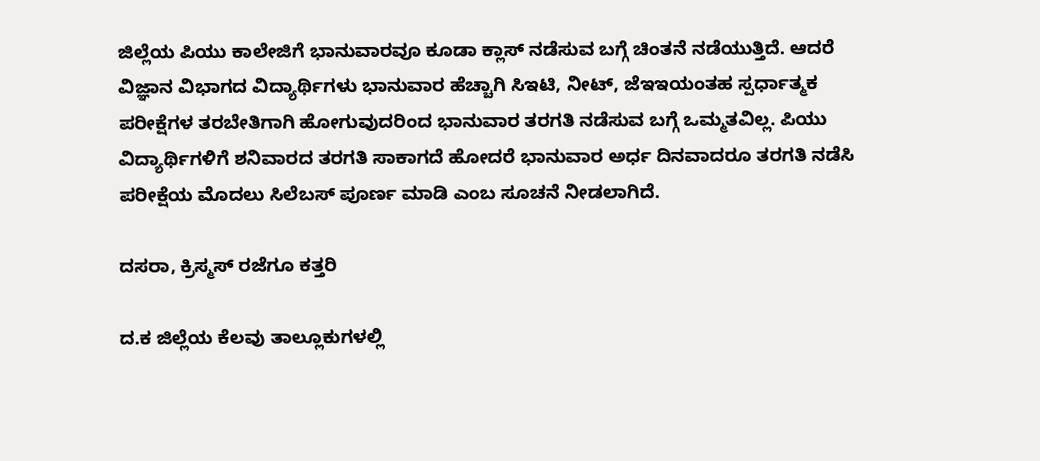ಜಿಲ್ಲೆಯ ಪಿಯು ಕಾಲೇಜಿಗೆ ಭಾನುವಾರವೂ ಕೂಡಾ ಕ್ಲಾಸ್ ನಡೆಸುವ ಬಗ್ಗೆ ಚಿಂತನೆ ನಡೆಯುತ್ತಿದೆ. ಆದರೆ ವಿಜ್ಞಾನ ವಿಭಾಗದ ವಿದ್ಯಾರ್ಥಿಗಳು ಭಾನುವಾರ ಹೆಚ್ಚಾಗಿ ಸಿಇಟಿ, ನೀಟ್, ಜೆಇಇಯಂತಹ ಸ್ಪರ್ಧಾತ್ಮಕ ಪರೀಕ್ಷೆಗಳ ತರಬೇತಿಗಾಗಿ ಹೋಗುವುದರಿಂದ ಭಾನುವಾರ ತರಗತಿ ನಡೆಸುವ ಬಗ್ಗೆ ಒಮ್ಮತವಿಲ್ಲ. ಪಿಯು ವಿದ್ಯಾರ್ಥಿಗಳಿಗೆ ಶನಿವಾರದ ತರಗತಿ ಸಾಕಾಗದೆ ಹೋದರೆ ಭಾನುವಾರ ಅರ್ಧ ದಿನವಾದರೂ ತರಗತಿ ನಡೆಸಿ ಪರೀಕ್ಷೆಯ ಮೊದಲು ಸಿಲೆಬಸ್ ಪೂರ್ಣ ಮಾಡಿ ಎಂಬ ಸೂಚನೆ ನೀಡಲಾಗಿದೆ.

ದಸರಾ, ಕ್ರಿಸ್ಮಸ್ ರಜೆಗೂ ಕತ್ತರಿ

ದ.ಕ ಜಿಲ್ಲೆಯ ಕೆಲವು ತಾಲ್ಲೂಕುಗಳಲ್ಲಿ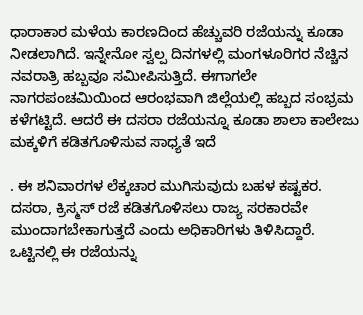ಧಾರಾಕಾರ ಮಳೆಯ ಕಾರಣದಿಂದ ಹೆಚ್ಚುವರಿ ರಜೆಯನ್ನು ಕೂಡಾ ನೀಡಲಾಗಿದೆ. ಇನ್ನೇನೋ ಸ್ವಲ್ಪ ದಿನಗಳಲ್ಲಿ ಮಂಗಳೂರಿಗರ ನೆಚ್ಚಿನ ನವರಾತ್ರಿ ಹಬ್ಬವೂ ಸಮೀಪಿಸುತ್ತಿದೆ. ಈಗಾಗಲೇ ನಾಗರಪಂಚಮಿಯಿಂದ ಆರಂಭವಾಗಿ ಜಿಲ್ಲೆಯಲ್ಲಿ ಹಬ್ಬದ ಸಂಭ್ರಮ ಕಳೆಗಟ್ಟಿದೆ. ಆದರೆ ಈ ದಸರಾ ರಜೆಯನ್ನೂ ಕೂಡಾ ಶಾಲಾ ಕಾಲೇಜು ಮಕ್ಕಳಿಗೆ ಕಡಿತಗೊಳಿಸುವ ಸಾಧ್ಯತೆ ಇದೆ

. ಈ ಶನಿವಾರಗಳ ಲೆಕ್ಕಚಾರ ಮುಗಿಸುವುದು ಬಹಳ ಕಷ್ಟಕರ. ದಸರಾ, ಕ್ರಿಸ್ಮಸ್ ರಜೆ ಕಡಿತಗೊಳಿಸಲು ರಾಜ್ಯ ಸರಕಾರವೇ ಮುಂದಾಗಬೇಕಾಗುತ್ತದೆ ಎಂದು ಅಧಿಕಾರಿಗಳು ತಿಳಿಸಿದ್ದಾರೆ. ಒಟ್ಟಿನಲ್ಲಿ ಈ ರಜೆಯನ್ನು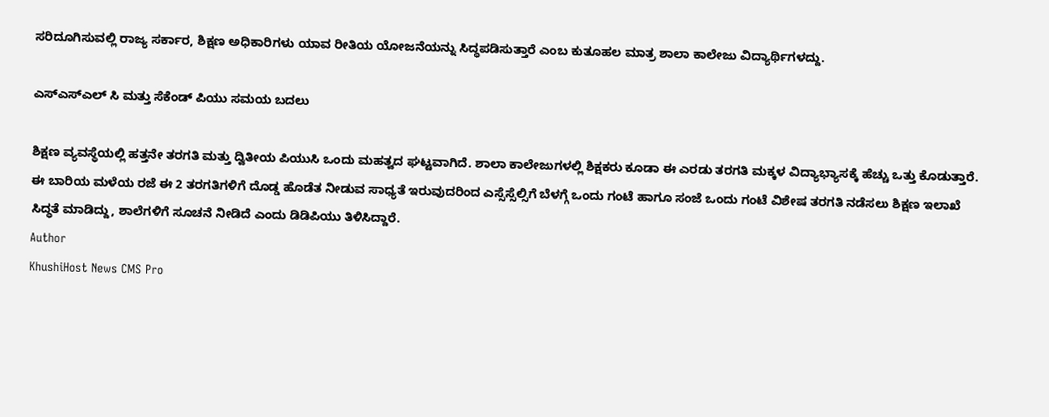ಸರಿದೂಗಿಸುವಲ್ಲಿ ರಾಜ್ಯ ಸರ್ಕಾರ, ಶಿಕ್ಷಣ ಅಧಿಕಾರಿಗಳು ಯಾವ ರೀತಿಯ ಯೋಜನೆಯನ್ನು ಸಿದ್ಧಪಡಿಸುತ್ತಾರೆ ಎಂಬ ಕುತೂಹಲ ಮಾತ್ರ ಶಾಲಾ ಕಾಲೇಜು ವಿದ್ಯಾರ್ಥಿಗಳದ್ದು.

ಎಸ್ಎಸ್ಎಲ್ ಸಿ ಮತ್ತು ಸೆಕೆಂಡ್ ಪಿಯು ಸಮಯ ಬದಲು

ಶಿಕ್ಷಣ ವ್ಯವಸ್ಥೆಯಲ್ಲಿ ಹತ್ತನೇ ತರಗತಿ ಮತ್ತು ದ್ವಿತೀಯ ಪಿಯುಸಿ ಒಂದು ಮಹತ್ವದ ಘಟ್ಟವಾಗಿದೆ. ಶಾಲಾ ಕಾಲೇಜುಗಳಲ್ಲಿ ಶಿಕ್ಷಕರು ಕೂಡಾ ಈ ಎರಡು ತರಗತಿ ಮಕ್ಕಳ ವಿದ್ಯಾಭ್ಯಾಸಕ್ಕೆ ಹೆಚ್ಚು ಒತ್ತು ಕೊಡುತ್ತಾರೆ. ಈ ಬಾರಿಯ ಮಳೆಯ ರಜೆ ಈ 2 ತರಗತಿಗಳಿಗೆ ದೊಡ್ಡ ಹೊಡೆತ ನೀಡುವ ಸಾಧ್ಯತೆ ಇರುವುದರಿಂದ ಎಸ್ಸೆಸ್ಸೆಲ್ಸಿಗೆ ಬೆಳಗ್ಗೆ ಒಂದು ಗಂಟೆ ಹಾಗೂ ಸಂಜೆ ಒಂದು ಗಂಟೆ ವಿಶೇಷ ತರಗತಿ ನಡೆಸಲು ಶಿಕ್ಷಣ ಇಲಾಖೆ ಸಿದ್ಧತೆ ಮಾಡಿದ್ದು, ಶಾಲೆಗಳಿಗೆ ಸೂಚನೆ ನೀಡಿದೆ ಎಂದು ಡಿಡಿಪಿಯು ತಿಳಿಸಿದ್ದಾರೆ.
Author
KhushiHost News CMS Pro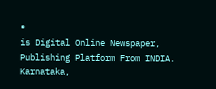®
is Digital Online Newspaper, Publishing Platform From INDIA. Karnataka,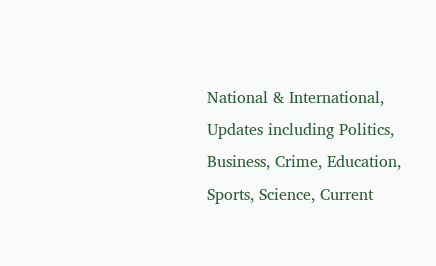National & International, Updates including Politics, Business, Crime, Education, Sports, Science, Current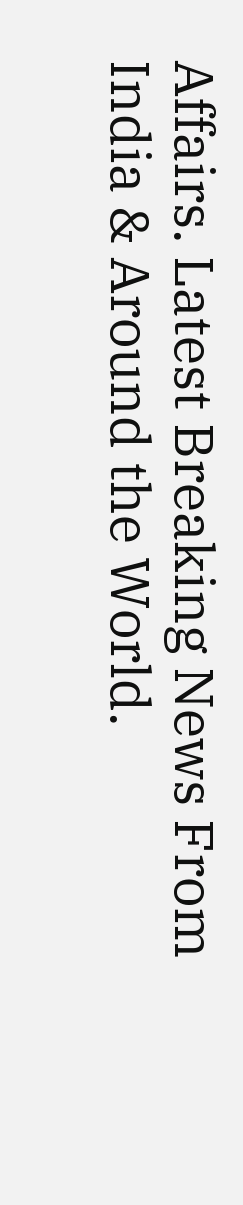Affairs. Latest Breaking News From India & Around the World.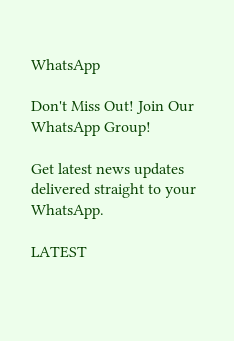WhatsApp

Don't Miss Out! Join Our WhatsApp Group!

Get latest news updates delivered straight to your WhatsApp.

LATEST